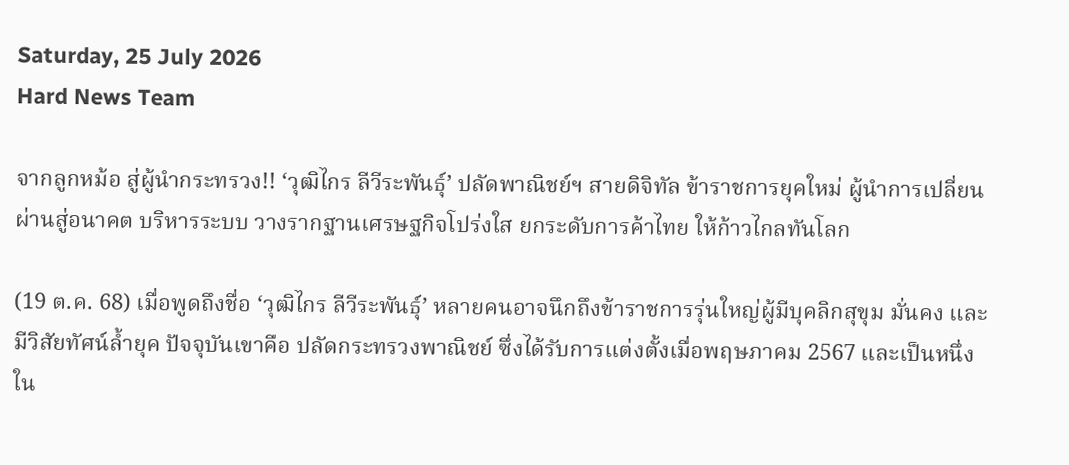Saturday, 25 July 2026
Hard News Team

จากลูกหม้อ สู่ผู้นำกระทรวง!! ‘วุฒิไกร ลีวีระพันธุ์’ ปลัดพาณิชย์ฯ สายดิจิทัล ข้าราชการยุคใหม่ ผู้นำการเปลี่ยนผ่านสู่อนาคต บริหารระบบ วางรากฐานเศรษฐกิจโปร่งใส ยกระดับการค้าไทย ให้ก้าวไกลทันโลก

(19 ต.ค. 68) เมื่อพูดถึงชื่อ ‘วุฒิไกร ลีวีระพันธุ์’ หลายคนอาจนึกถึงข้าราชการรุ่นใหญ่ผู้มีบุคลิกสุขุม มั่นคง และมีวิสัยทัศน์ล้ำยุค ปัจจุบันเขาคือ ปลัดกระทรวงพาณิชย์ ซึ่งได้รับการแต่งตั้งเมื่อพฤษภาคม 2567 และเป็นหนึ่งใน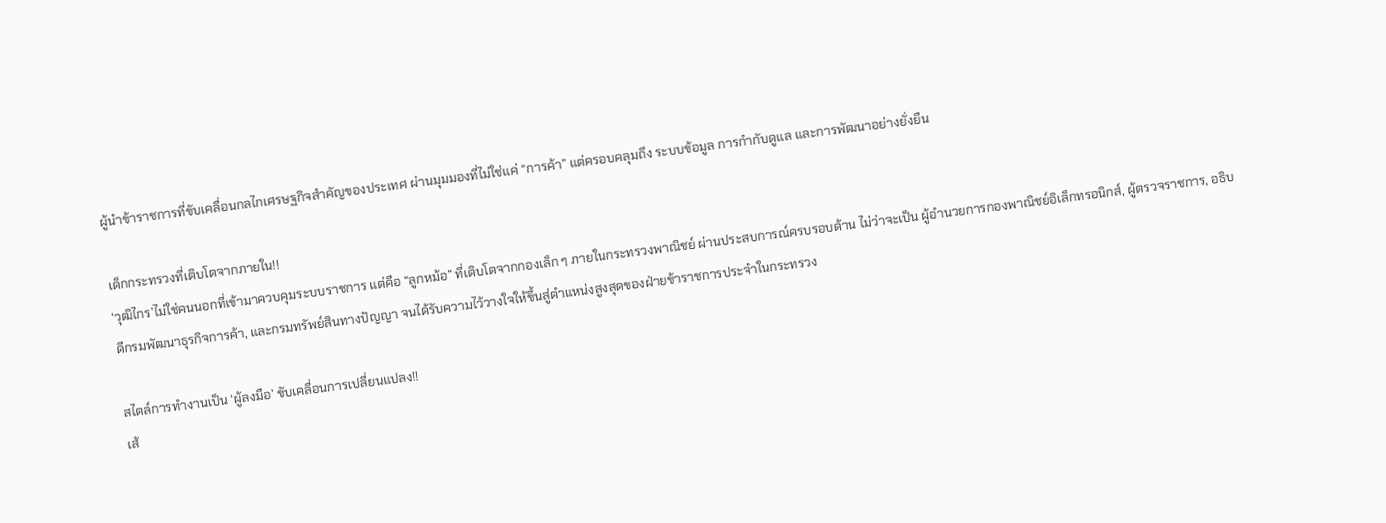ผู้นำข้าราชการที่ขับเคลื่อนกลไกเศรษฐกิจสำคัญของประเทศ ผ่านมุมมองที่ไม่ใช่แค่ “การค้า” แต่ครอบคลุมถึง ระบบข้อมูล การกำกับดูแล และการพัฒนาอย่างยั่งยืน

เด็กกระทรวงที่เติบโตจากภายใน!!
‘วุฒิไกร’ไม่ใช่คนนอกที่เข้ามาควบคุมระบบราชการ แต่คือ “ลูกหม้อ” ที่เติบโตจากกองเล็ก ๆ ภายในกระทรวงพาณิชย์ ผ่านประสบการณ์ครบรอบด้าน ไม่ว่าจะเป็น ผู้อำนวยการกองพาณิชย์อิเล็กทรอนิกส์, ผู้ตรวจราชการ, อธิบดีกรมพัฒนาธุรกิจการค้า, และกรมทรัพย์สินทางปัญญา จนได้รับความไว้วางใจให้ขึ้นสู่ตำแหน่งสูงสุดของฝ่ายข้าราชการประจำในกระทรวง

สไตล์การทำงานเป็น ‘ผู้ลงมือ’ ขับเคลื่อนการเปลี่ยนแปลง!!
เส้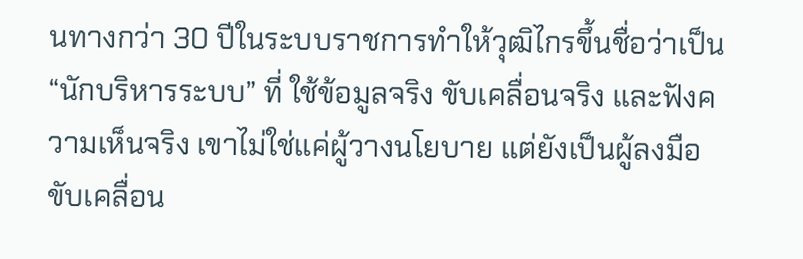นทางกว่า 30 ปีในระบบราชการทำให้วุฒิไกรขึ้นชื่อว่าเป็น “นักบริหารระบบ” ที่ ใช้ข้อมูลจริง ขับเคลื่อนจริง และฟังความเห็นจริง เขาไม่ใช่แค่ผู้วางนโยบาย แต่ยังเป็นผู้ลงมือขับเคลื่อน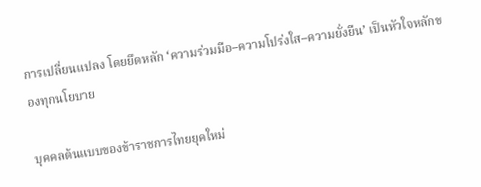การเปลี่ยนแปลง โดยยึดหลัก ‘ความร่วมมือ–ความโปร่งใส–ความยั่งยืน’ เป็นหัวใจหลักของทุกนโยบาย

บุคคลต้นแบบของข้าราชการไทยยุคใหม่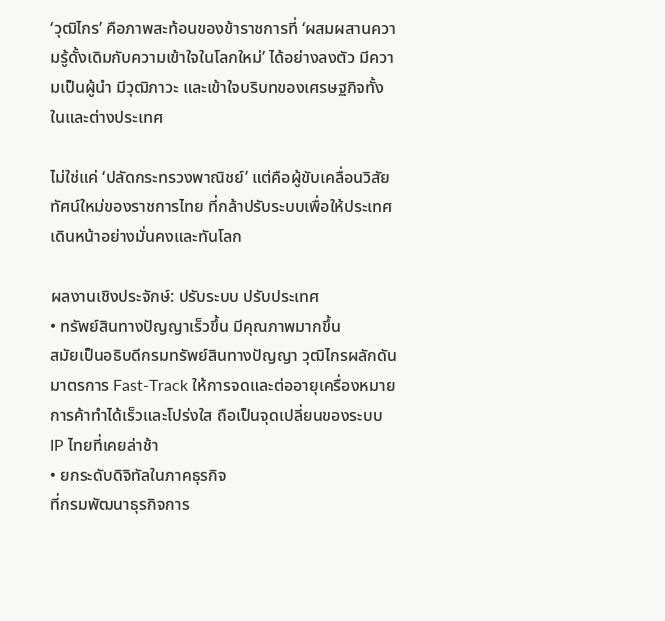‘วุฒิไกร’ คือภาพสะท้อนของข้าราชการที่ ‘ผสมผสานความรู้ดั้งเดิมกับความเข้าใจในโลกใหม่’ ได้อย่างลงตัว มีความเป็นผู้นำ มีวุฒิภาวะ และเข้าใจบริบทของเศรษฐกิจทั้งในและต่างประเทศ

ไม่ใช่แค่ ‘ปลัดกระทรวงพาณิชย์’ แต่คือผู้ขับเคลื่อนวิสัยทัศน์ใหม่ของราชการไทย ที่กล้าปรับระบบเพื่อให้ประเทศเดินหน้าอย่างมั่นคงและทันโลก

ผลงานเชิงประจักษ์: ปรับระบบ ปรับประเทศ
• ทรัพย์สินทางปัญญาเร็วขึ้น มีคุณภาพมากขึ้น
สมัยเป็นอธิบดีกรมทรัพย์สินทางปัญญา วุฒิไกรผลักดันมาตรการ Fast-Track ให้การจดและต่ออายุเครื่องหมายการค้าทำได้เร็วและโปร่งใส ถือเป็นจุดเปลี่ยนของระบบ IP ไทยที่เคยล่าช้า
• ยกระดับดิจิทัลในภาคธุรกิจ
ที่กรมพัฒนาธุรกิจการ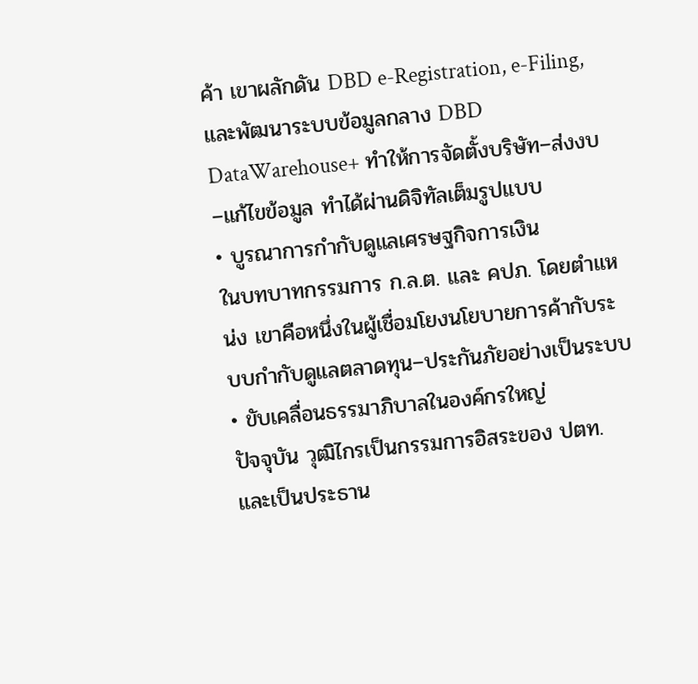ค้า เขาผลักดัน DBD e-Registration, e-Filing, และพัฒนาระบบข้อมูลกลาง DBD DataWarehouse+ ทำให้การจัดตั้งบริษัท–ส่งงบ–แก้ไขข้อมูล ทำได้ผ่านดิจิทัลเต็มรูปแบบ
• บูรณาการกำกับดูแลเศรษฐกิจการเงิน
ในบทบาทกรรมการ ก.ล.ต. และ คปภ. โดยตำแหน่ง เขาคือหนึ่งในผู้เชื่อมโยงนโยบายการค้ากับระบบกำกับดูแลตลาดทุน–ประกันภัยอย่างเป็นระบบ
• ขับเคลื่อนธรรมาภิบาลในองค์กรใหญ่
ปัจจุบัน วุฒิไกรเป็นกรรมการอิสระของ ปตท. และเป็นประธาน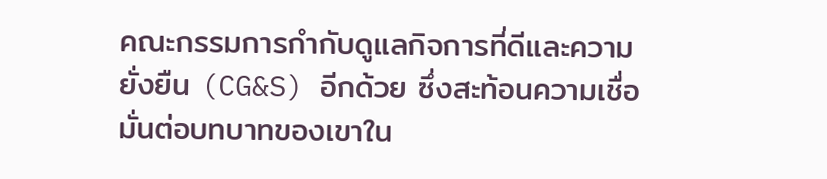คณะกรรมการกำกับดูแลกิจการที่ดีและความยั่งยืน (CG&S) อีกด้วย ซึ่งสะท้อนความเชื่อมั่นต่อบทบาทของเขาใน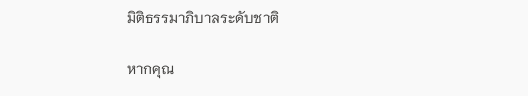มิติธรรมาภิบาลระดับชาติ

หากคุณ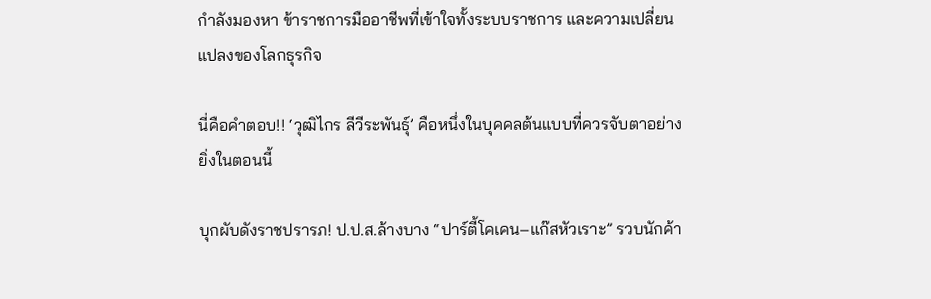กำลังมองหา ข้าราชการมืออาชีพที่เข้าใจทั้งระบบราชการ และความเปลี่ยนแปลงของโลกธุรกิจ

นี่คือคำตอบ!! ‘วุฒิไกร ลีวีระพันธุ์’ คือหนึ่งในบุคคลต้นแบบที่ควรจับตาอย่างยิ่งในตอนนี้

บุกผับดังราชปรารภ! ป.ป.ส.ล้างบาง “ปาร์ตี้โคเคน–แก๊สหัวเราะ” รวบนักค้า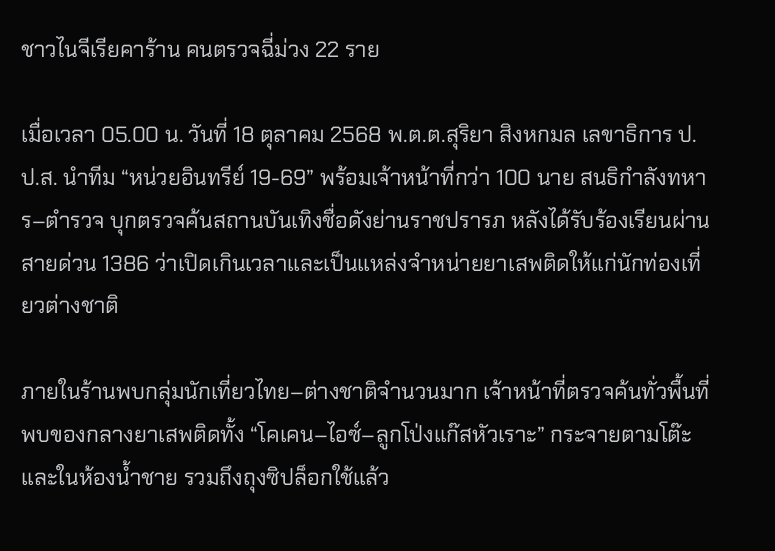ชาวไนจีเรียคาร้าน คนตรวจฉี่ม่วง 22 ราย

เมื่อเวลา 05.00 น. วันที่ 18 ตุลาคม 2568 พ.ต.ต.สุริยา สิงหกมล เลขาธิการ ป.ป.ส. นำทีม “หน่วยอินทรีย์ 19-69” พร้อมเจ้าหน้าที่กว่า 100 นาย สนธิกำลังทหาร–ตำรวจ บุกตรวจค้นสถานบันเทิงชื่อดังย่านราชปรารภ หลังได้รับร้องเรียนผ่านสายด่วน 1386 ว่าเปิดเกินเวลาและเป็นแหล่งจำหน่ายยาเสพติดให้แก่นักท่องเที่ยวต่างชาติ

ภายในร้านพบกลุ่มนักเที่ยวไทย–ต่างชาติจำนวนมาก เจ้าหน้าที่ตรวจค้นทั่วพื้นที่ พบของกลางยาเสพติดทั้ง “โคเคน–ไอซ์–ลูกโป่งแก๊สหัวเราะ” กระจายตามโต๊ะและในห้องน้ำชาย รวมถึงถุงซิปล็อกใช้แล้ว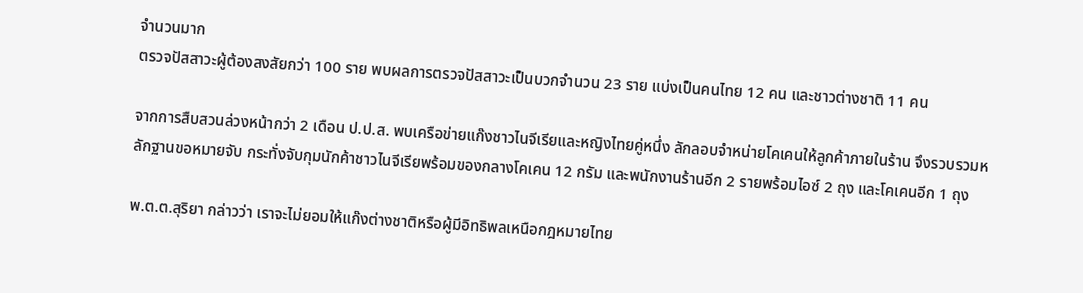จำนวนมาก
ตรวจปัสสาวะผู้ต้องสงสัยกว่า 100 ราย พบผลการตรวจปัสสาวะเป็นบวกจำนวน 23 ราย แบ่งเป็นคนไทย 12 คน และชาวต่างชาติ 11 คน

จากการสืบสวนล่วงหน้ากว่า 2 เดือน ป.ป.ส. พบเครือข่ายแก๊งชาวไนจีเรียและหญิงไทยคู่หนึ่ง ลักลอบจำหน่ายโคเคนให้ลูกค้าภายในร้าน จึงรวบรวมหลักฐานขอหมายจับ กระทั่งจับกุมนักค้าชาวไนจีเรียพร้อมของกลางโคเคน 12 กรัม และพนักงานร้านอีก 2 รายพร้อมไอซ์ 2 ถุง และโคเคนอีก 1 ถุง

พ.ต.ต.สุริยา กล่าวว่า เราจะไม่ยอมให้แก๊งต่างชาติหรือผู้มีอิทธิพลเหนือกฎหมายไทย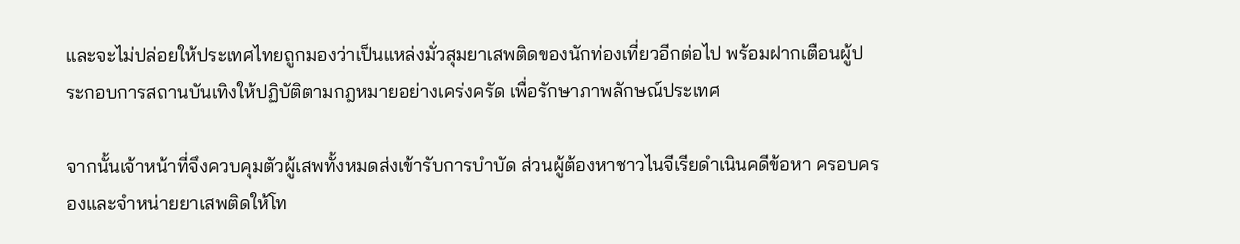และจะไม่ปล่อยให้ประเทศไทยถูกมองว่าเป็นแหล่งมั่วสุมยาเสพติดของนักท่องเที่ยวอีกต่อไป พร้อมฝากเตือนผู้ประกอบการสถานบันเทิงให้ปฏิบัติตามกฎหมายอย่างเคร่งครัด เพื่อรักษาภาพลักษณ์ประเทศ

จากนั้นเจ้าหน้าที่จึงควบคุมตัวผู้เสพทั้งหมดส่งเข้ารับการบำบัด ส่วนผู้ต้องหาชาวไนจีเรียดำเนินคดีข้อหา ครอบครองและจำหน่ายยาเสพติดให้โท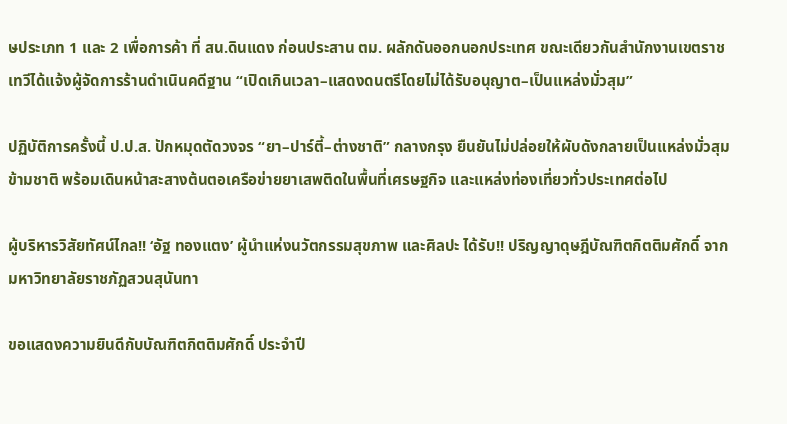ษประเภท 1 และ 2 เพื่อการค้า ที่ สน.ดินแดง ก่อนประสาน ตม. ผลักดันออกนอกประเทศ ขณะเดียวกันสำนักงานเขตราชเทวีได้แจ้งผู้จัดการร้านดำเนินคดีฐาน “เปิดเกินเวลา–แสดงดนตรีโดยไม่ได้รับอนุญาต–เป็นแหล่งมั่วสุม”

ปฏิบัติการครั้งนี้ ป.ป.ส. ปักหมุดตัดวงจร “ยา–ปาร์ตี้–ต่างชาติ” กลางกรุง ยืนยันไม่ปล่อยให้ผับดังกลายเป็นแหล่งมั่วสุมข้ามชาติ พร้อมเดินหน้าสะสางต้นตอเครือข่ายยาเสพติดในพื้นที่เศรษฐกิจ และแหล่งท่องเที่ยวทั่วประเทศต่อไป

ผู้บริหารวิสัยทัศน์ไกล!! ‘อัฐ ทองแตง’ ผู้นำแห่งนวัตกรรมสุขภาพ และศิลปะ ได้รับ!! ปริญญาดุษฎีบัณฑิตกิตติมศักดิ์ จาก มหาวิทยาลัยราชภัฏสวนสุนันทา

ขอแสดงความยินดีกับบัณฑิตกิตติมศักดิ์ ประจำปี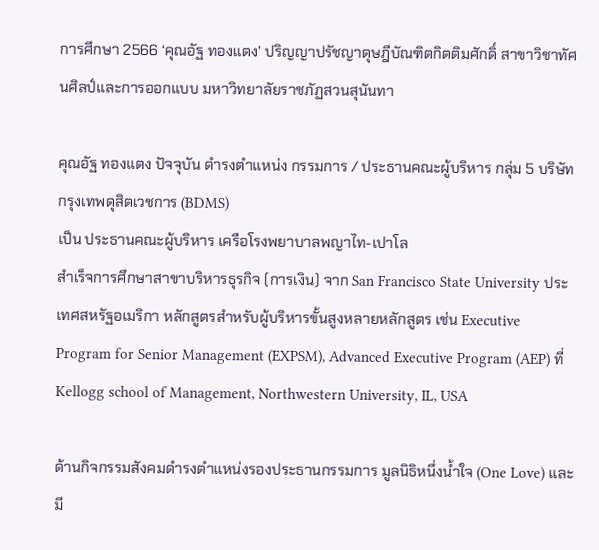การศึกษา 2566 ‘คุณอัฐ ทองแตง’ ปริญญาปรัชญาดุษฎีบัณฑิตกิตติมศักดิ์ สาขาวิชาทัศนศิลป์และการออกแบบ มหาวิทยาลัยราชภัฏสวนสุนันทา

คุณอัฐ ทองแตง ปัจจุบัน ดำรงตำแหน่ง กรรมการ / ประธานคณะผู้บริหาร กลุ่ม 5 บริษัท กรุงเทพดุสิตเวชการ (BDMS)
เป็น ประธานคณะผู้บริหาร เครือโรงพยาบาลพญาไท-เปาโล
สำเร็จการศึกษาสาขาบริหารธุรกิจ (การเงิน) จาก San Francisco State University ประเทศสหรัฐอเมริกา หลักสูตรสำหรับผู้บริหารขั้นสูงหลายหลักสูตร เช่น Executive Program for Senior Management (EXPSM), Advanced Executive Program (AEP) ที่ Kellogg school of Management, Northwestern University, IL, USA

ด้านกิจกรรมสังคมดำรงตำแหน่งรองประธานกรรมการ มูลนิธิหนึ่งน้ำใจ (One Love) และมี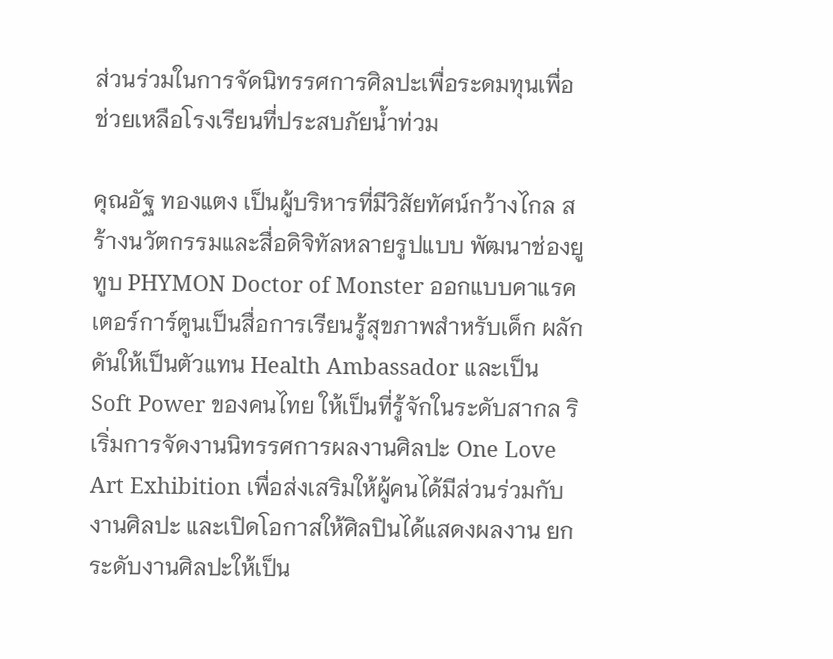ส่วนร่วมในการจัดนิทรรศการศิลปะเพื่อระดมทุนเพื่อช่วยเหลือโรงเรียนที่ประสบภัยน้ำท่วม

คุณอัฐ ทองแตง เป็นผู้บริหารที่มีวิสัยทัศน์กว้างไกล สร้างนวัตกรรมและสื่อดิจิทัลหลายรูปแบบ พัฒนาช่องยูทูบ PHYMON Doctor of Monster ออกแบบคาแรคเตอร์การ์ตูนเป็นสื่อการเรียนรู้สุขภาพสำหรับเด็ก ผลักดันให้เป็นตัวแทน Health Ambassador และเป็น Soft Power ของคนไทย ให้เป็นที่รู้จักในระดับสากล ริเริ่มการจัดงานนิทรรศการผลงานศิลปะ One Love Art Exhibition เพื่อส่งเสริมให้ผู้คนได้มีส่วนร่วมกับงานศิลปะ และเปิดโอกาสให้ศิลปินได้แสดงผลงาน ยกระดับงานศิลปะให้เป็น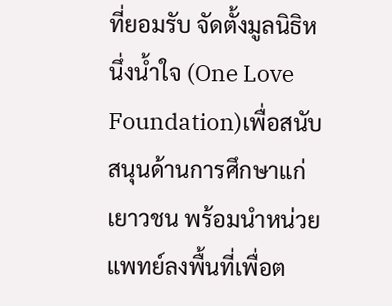ที่ยอมรับ จัดตั้งมูลนิธิหนึ่งนํ้าใจ (One Love Foundation)เพื่อสนับสนุนด้านการศึกษาแก่เยาวชน พร้อมนำหน่วยแพทย์ลงพื้นที่เพื่อต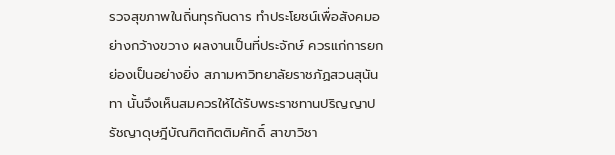รวจสุขภาพในถิ่นทุรกันดาร ทำประโยชน์เพื่อสังคมอย่างกว้างขวาง ผลงานเป็นที่ประจักษ์ ควรแก่การยกย่องเป็นอย่างยิ่ง สภามหาวิทยาลัยราชภัฏสวนสุนันทา นั้นจึงเห็นสมควรให้ได้รับพระราชทานปริญญาปรัชญาดุษฎีบัณฑิตกิตติมศักดิ์ สาขาวิชา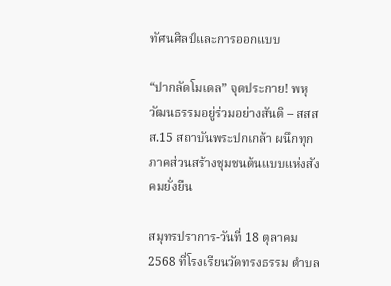ทัศนศิลป์และการออกแบบ

“ปากลัดโมเดล” จุดประกาย! พหุวัฒนธรรมอยู่ร่วมอย่างสันติ – สสสส.15 สถาบันพระปกเกล้า ผนึกทุกภาคส่วนสร้างชุมชนต้นแบบแห่งสังคมยั่งยืน

สมุทรปราการ-วันที่ 18 ตุลาคม 2568 ที่โรงเรียนวัดทรงธรรม ตำบล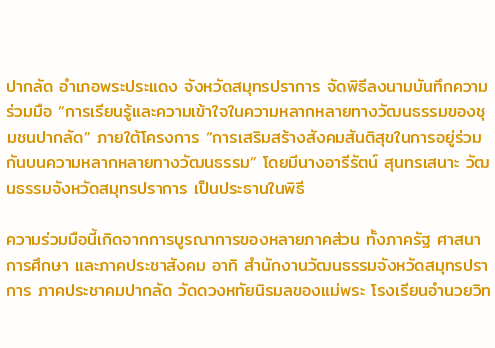ปากลัด อำเภอพระประแดง จังหวัดสมุทรปราการ จัดพิธีลงนามบันทึกความร่วมมือ “การเรียนรู้และความเข้าใจในความหลากหลายทางวัฒนธรรมของชุมชนปากลัด” ภายใต้โครงการ “การเสริมสร้างสังคมสันติสุขในการอยู่ร่วมกันบนความหลากหลายทางวัฒนธรรม” โดยมีนางอารีรัตน์ สุนทรเสนาะ วัฒนธรรมจังหวัดสมุทรปราการ เป็นประธานในพิธี

ความร่วมมือนี้เกิดจากการบูรณาการของหลายภาคส่วน ทั้งภาครัฐ ศาสนา การศึกษา และภาคประชาสังคม อาทิ สำนักงานวัฒนธรรมจังหวัดสมุทรปราการ ภาคประชาคมปากลัด วัดดวงหทัยนิรมลของแม่พระ โรงเรียนอำนวยวิท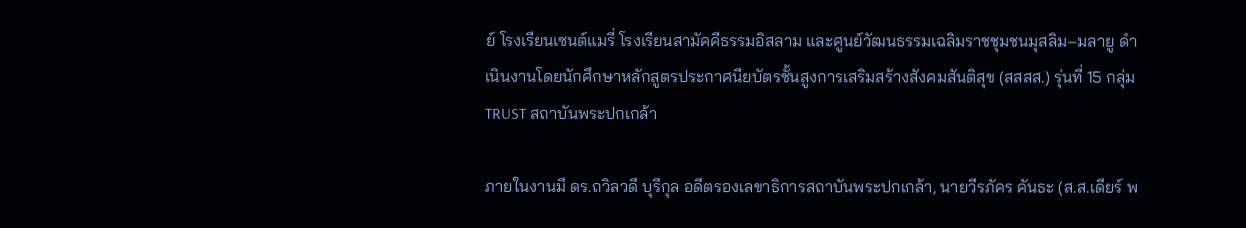ย์ โรงเรียนเซนต์แมรี่ โรงเรียนสามัคคีธรรมอิสลาม และศูนย์วัฒนธรรมเฉลิมราชชุมชนมุสลิม–มลายู ดำเนินงานโดยนักศึกษาหลักสูตรประกาศนียบัตรชั้นสูงการเสริมสร้างสังคมสันติสุข (สสสส.) รุ่นที่ 15 กลุ่ม TRUST สถาบันพระปกเกล้า

ภายในงานมี ดร.ถวิลวดี บุรีกุล อดีตรองเลขาธิการสถาบันพระปกเกล้า, นายวีรภัคร คันธะ (ส.ส.เดียร์ พ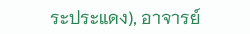ระประแดง), อาจารย์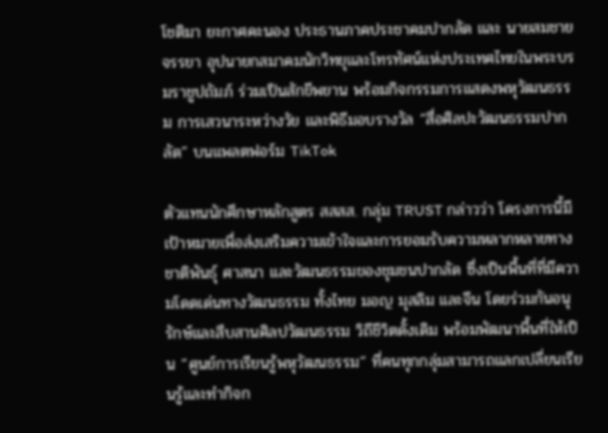โชติมา ยะกาศคะนอง ประธานภาคประชาคมปากลัด และ นายสมชาย จรรยา อุปนายกสมาคมนักวิทยุและโทรทัศน์แห่งประเทศไทยในพระบรมราชูปถัมภ์ ร่วมเป็นสักขีพยาน พร้อมกิจกรรมการแสดงพหุวัฒนธรรม การเสวนาระหว่างวัย และพิธีมอบรางวัล “สื่อศิลปะวัฒนธรรมปากลัด” บนแพลตฟอร์ม TikTok

ตัวแทนนักศึกษาหลักสูตร สสสส. กลุ่ม TRUST กล่าวว่า โครงการนี้มีเป้าหมายเพื่อส่งเสริมความเข้าใจและการยอมรับความหลากหลายทางชาติพันธุ์ ศาสนา และวัฒนธรรมของชุมชนปากลัด ซึ่งเป็นพื้นที่ที่มีความโดดเด่นทางวัฒนธรรม ทั้งไทย มอญ มุสลิม และจีน โดยร่วมกันอนุรักษ์และสืบสานศิลปวัฒนธรรม วิถีชีวิตดั้งเดิม พร้อมพัฒนาพื้นที่ให้เป็น “ศูนย์การเรียนรู้พหุวัฒนธรรม” ที่คนทุกกลุ่มสามารถแลกเปลี่ยนเรียนรู้และทำกิจก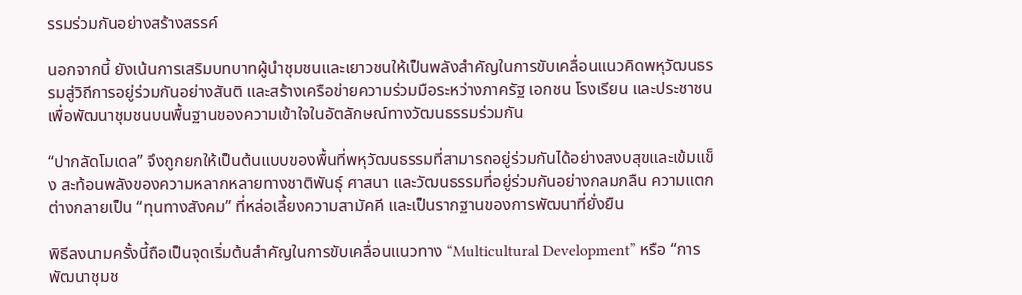รรมร่วมกันอย่างสร้างสรรค์

นอกจากนี้ ยังเน้นการเสริมบทบาทผู้นำชุมชนและเยาวชนให้เป็นพลังสำคัญในการขับเคลื่อนแนวคิดพหุวัฒนธรรมสู่วิถีการอยู่ร่วมกันอย่างสันติ และสร้างเครือข่ายความร่วมมือระหว่างภาครัฐ เอกชน โรงเรียน และประชาชน เพื่อพัฒนาชุมชนบนพื้นฐานของความเข้าใจในอัตลักษณ์ทางวัฒนธรรมร่วมกัน

“ปากลัดโมเดล” จึงถูกยกให้เป็นต้นแบบของพื้นที่พหุวัฒนธรรมที่สามารถอยู่ร่วมกันได้อย่างสงบสุขและเข้มแข็ง สะท้อนพลังของความหลากหลายทางชาติพันธุ์ ศาสนา และวัฒนธรรมที่อยู่ร่วมกันอย่างกลมกลืน ความแตกต่างกลายเป็น “ทุนทางสังคม” ที่หล่อเลี้ยงความสามัคคี และเป็นรากฐานของการพัฒนาที่ยั่งยืน

พิธีลงนามครั้งนี้ถือเป็นจุดเริ่มต้นสำคัญในการขับเคลื่อนแนวทาง “Multicultural Development” หรือ “การพัฒนาชุมช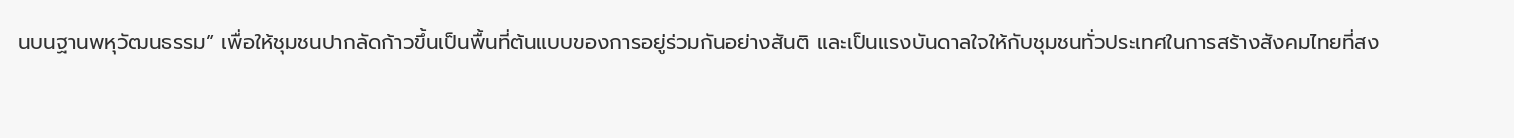นบนฐานพหุวัฒนธรรม” เพื่อให้ชุมชนปากลัดก้าวขึ้นเป็นพื้นที่ต้นแบบของการอยู่ร่วมกันอย่างสันติ และเป็นแรงบันดาลใจให้กับชุมชนทั่วประเทศในการสร้างสังคมไทยที่สง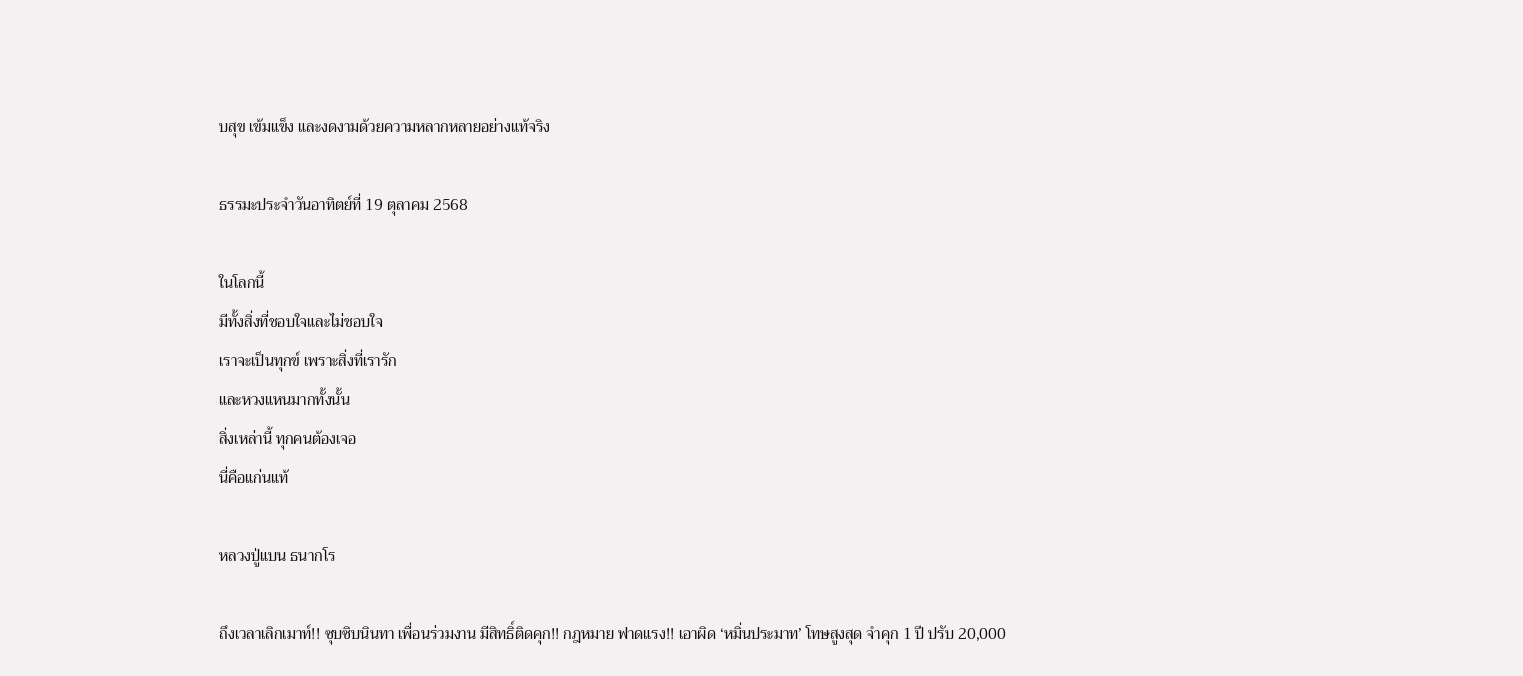บสุข เข้มแข็ง และงดงามด้วยความหลากหลายอย่างแท้จริง

ธรรมะประจำวันอาทิตย์ที่ 19 ตุลาคม 2568

ในโลกนี้
มีทั้งสิ่งที่ชอบใจและไม่ชอบใจ
เราจะเป็นทุกข์ เพราะสิ่งที่เรารัก
และหวงแหนมากทั้งนั้น
สิ่งเหล่านี้ ทุกคนต้องเจอ
นี่คือแก่นแท้

หลวงปู่แบน ธนากโร

ถึงเวลาเลิกเมาท์!! ซุบซิบนินทา เพื่อนร่วมงาน มีสิทธิ์ติดคุก!! กฎหมาย ฟาดแรง!! เอาผิด ‘หมิ่นประมาท’ โทษสูงสุด จำคุก 1 ปี ปรับ 20,000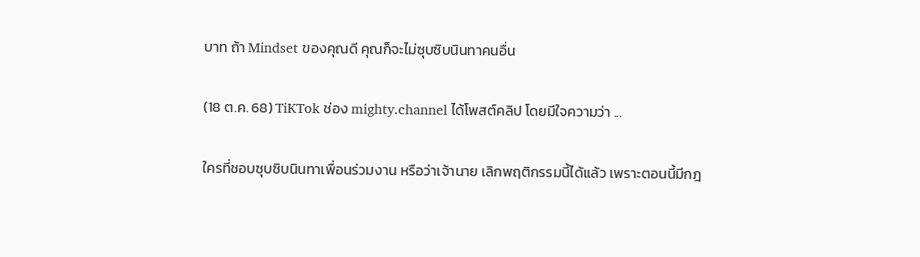บาท ถ้า Mindset ของคุณดี คุณก็จะไม่ซุบซิบนินทาคนอื่น

(18 ต.ค. 68) TiKTok ช่อง mighty.channel ได้โพสต์คลิป โดยมีใจความว่า ...

ใครที่ชอบซุบซิบนินทาเพื่อนร่วมงาน หรือว่าเจ้านาย เลิกพฤติกรรมนี้ได้แล้ว เพราะตอนนี้มีกฎ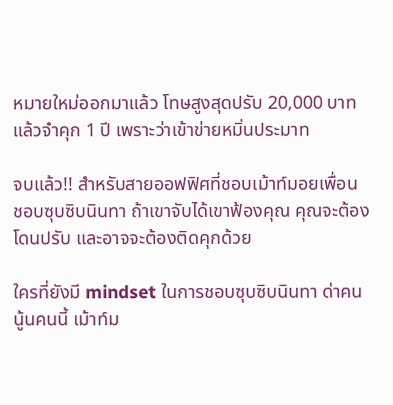หมายใหม่ออกมาแล้ว โทษสูงสุดปรับ 20,000 บาท แล้วจำคุก 1 ปี เพราะว่าเข้าข่ายหมิ่นประมาท

จบแล้ว!! สำหรับสายออฟฟิศที่ชอบเม้าท์มอยเพื่อน ชอบซุบซิบนินทา ถ้าเขาจับได้เขาฟ้องคุณ คุณจะต้องโดนปรับ และอาจจะต้องติดคุกด้วย

ใครที่ยังมี mindset ในการชอบซุบซิบนินทา ด่าคนนู้นคนนี้ เม้าท์ม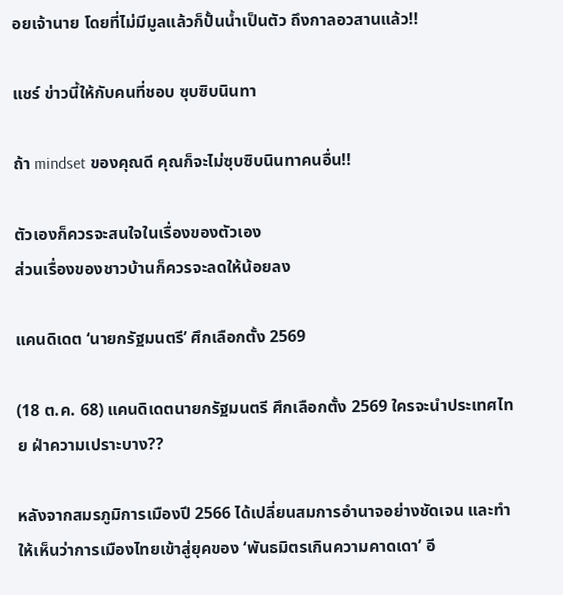อยเจ้านาย โดยที่ไม่มีมูลแล้วก็ปั้นน้ำเป็นตัว ถึงกาลอวสานแล้ว!!

แชร์ ข่าวนี้ให้กับคนที่ชอบ ซุบซิบนินทา

ถ้า mindset ของคุณดี คุณก็จะไม่ซุบซิบนินทาคนอื่น!!

ตัวเองก็ควรจะสนใจในเรื่องของตัวเอง
ส่วนเรื่องของชาวบ้านก็ควรจะลดให้น้อยลง

แคนดิเดต ‘นายกรัฐมนตรี’ ศึกเลือกตั้ง 2569

(18 ต.ค. 68) แคนดิเดตนายกรัฐมนตรี ศึกเลือกตั้ง 2569 ใครจะนำประเทศไทย ฝ่าความเปราะบาง??

หลังจากสมรภูมิการเมืองปี 2566 ได้เปลี่ยนสมการอำนาจอย่างชัดเจน และทำให้เห็นว่าการเมืองไทยเข้าสู่ยุคของ ‘พันธมิตรเกินความคาดเดา’ อี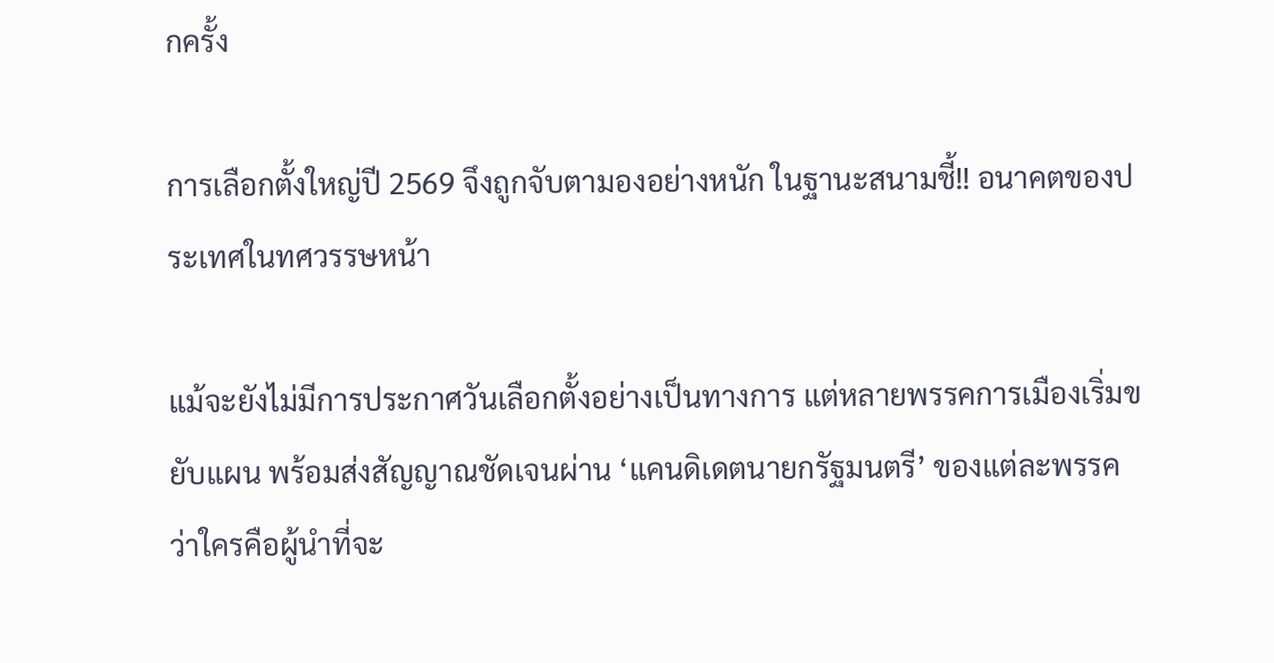กครั้ง

การเลือกตั้งใหญ่ปี 2569 จึงถูกจับตามองอย่างหนัก ในฐานะสนามชี้!! อนาคตของประเทศในทศวรรษหน้า

แม้จะยังไม่มีการประกาศวันเลือกตั้งอย่างเป็นทางการ แต่หลายพรรคการเมืองเริ่มขยับแผน พร้อมส่งสัญญาณชัดเจนผ่าน ‘แคนดิเดตนายกรัฐมนตรี’ ของแต่ละพรรค ว่าใครคือผู้นำที่จะ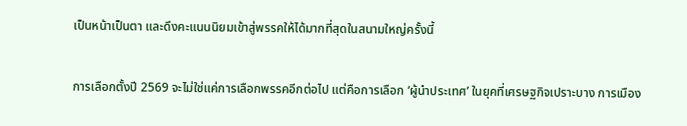เป็นหน้าเป็นตา และดึงคะแนนนิยมเข้าสู่พรรคให้ได้มากที่สุดในสนามใหญ่ครั้งนี้

การเลือกตั้งปี 2569 จะไม่ใช่แค่การเลือกพรรคอีกต่อไป แต่คือการเลือก ‘ผู้นำประเทศ’ ในยุคที่เศรษฐกิจเปราะบาง การเมือง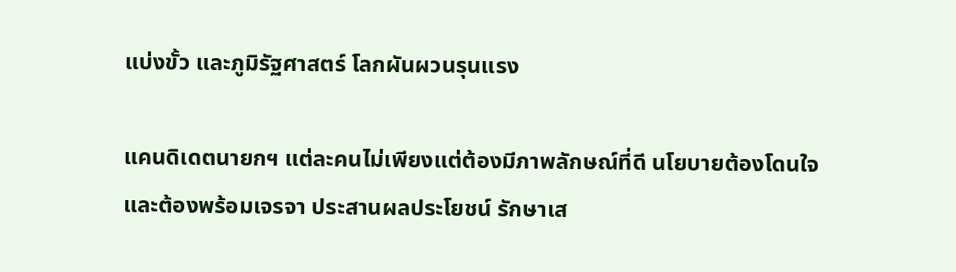แบ่งขั้ว และภูมิรัฐศาสตร์ โลกผันผวนรุนแรง

แคนดิเดตนายกฯ แต่ละคนไม่เพียงแต่ต้องมีภาพลักษณ์ที่ดี นโยบายต้องโดนใจ และต้องพร้อมเจรจา ประสานผลประโยชน์ รักษาเส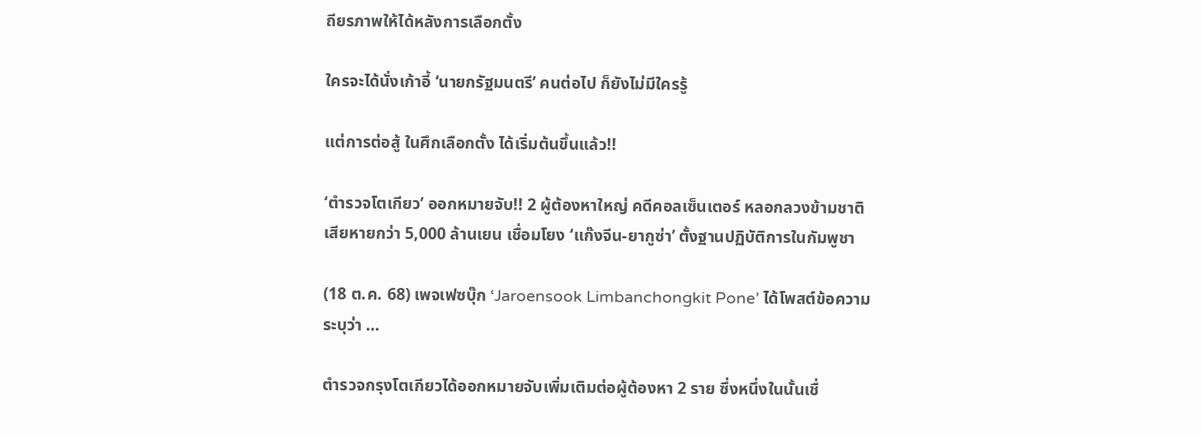ถียรภาพให้ได้หลังการเลือกตั้ง

ใครจะได้นั่งเก้าอี้ ‘นายกรัฐมนตรี’ คนต่อไป ก็ยังไม่มีใครรู้

แต่การต่อสู้ ในศึกเลือกตั้ง ได้เริ่มต้นขึ้นแล้ว!!

‘ตำรวจโตเกียว’ ออกหมายจับ!! 2 ผู้ต้องหาใหญ่ คดีคอลเซ็นเตอร์ หลอกลวงข้ามชาติ เสียหายกว่า 5,000 ล้านเยน เชื่อมโยง ‘แก๊งจีน-ยากูซ่า’ ตั้งฐานปฏิบัติการในกัมพูชา

(18 ต.ค. 68) เพจเฟซบุ๊ก ‘Jaroensook Limbanchongkit Pone’ ได้โพสต์ข้อความระบุว่า …

ตำรวจกรุงโตเกียวได้ออกหมายจับเพิ่มเติมต่อผู้ต้องหา 2 ราย ซึ่งหนึ่งในนั้นเชื่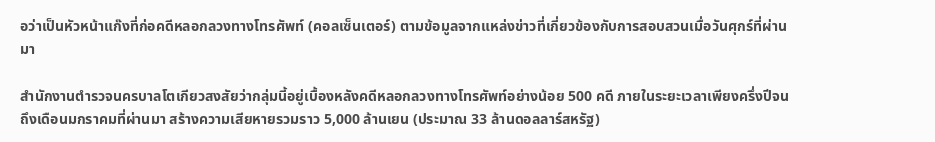อว่าเป็นหัวหน้าแก๊งที่ก่อคดีหลอกลวงทางโทรศัพท์ (คอลเซ็นเตอร์) ตามข้อมูลจากแหล่งข่าวที่เกี่ยวข้องกับการสอบสวนเมื่อวันศุกร์ที่ผ่านมา

สำนักงานตำรวจนครบาลโตเกียวสงสัยว่ากลุ่มนี้อยู่เบื้องหลังคดีหลอกลวงทางโทรศัพท์อย่างน้อย 500 คดี ภายในระยะเวลาเพียงครึ่งปีจนถึงเดือนมกราคมที่ผ่านมา สร้างความเสียหายรวมราว 5,000 ล้านเยน (ประมาณ 33 ล้านดอลลาร์สหรัฐ)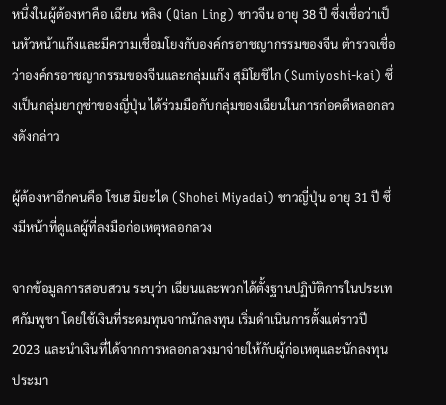หนึ่งในผู้ต้องหาคือ เฉียน หลิง (Qian Ling) ชาวจีน อายุ 38 ปี ซึ่งเชื่อว่าเป็นหัวหน้าแก๊งและมีความเชื่อมโยงกับองค์กรอาชญากรรมของจีน ตำรวจเชื่อว่าองค์กรอาชญากรรมของจีนและกลุ่มแก๊ง สุมิโยชิไก (Sumiyoshi-kai) ซึ่งเป็นกลุ่มยากูซ่าของญี่ปุ่น ได้ร่วมมือกับกลุ่มของเฉียนในการก่อคดีหลอกลวงดังกล่าว

ผู้ต้องหาอีกคนคือ โชเฮ มิยะได (Shohei Miyadai) ชาวญี่ปุ่น อายุ 31 ปี ซึ่งมีหน้าที่ดูแลผู้ที่ลงมือก่อเหตุหลอกลวง

จากข้อมูลการสอบสวน ระบุว่า เฉียนและพวกได้ตั้งฐานปฏิบัติการในประเทศกัมพูชา โดยใช้เงินที่ระดมทุนจากนักลงทุน เริ่มดำเนินการตั้งแต่ราวปี 2023 และนำเงินที่ได้จากการหลอกลวงมาจ่ายให้กับผู้ก่อเหตุและนักลงทุนประมา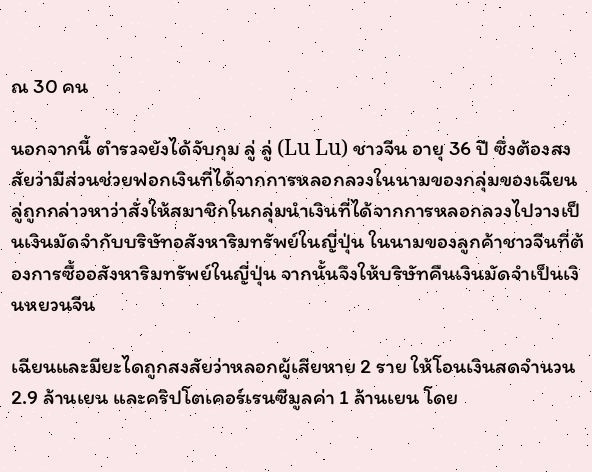ณ 30 คน

นอกจากนี้ ตำรวจยังได้จับกุม ลู่ ลู่ (Lu Lu) ชาวจีน อายุ 36 ปี ซึ่งต้องสงสัยว่ามีส่วนช่วยฟอกเงินที่ได้จากการหลอกลวงในนามของกลุ่มของเฉียน ลู่ถูกกล่าวหาว่าสั่งให้สมาชิกในกลุ่มนำเงินที่ได้จากการหลอกลวงไปวางเป็นเงินมัดจำกับบริษัทอสังหาริมทรัพย์ในญี่ปุ่น ในนามของลูกค้าชาวจีนที่ต้องการซื้ออสังหาริมทรัพย์ในญี่ปุ่น จากนั้นจึงให้บริษัทคืนเงินมัดจำเป็นเงินหยวนจีน

เฉียนและมียะไดถูกสงสัยว่าหลอกผู้เสียหาย 2 ราย ให้โอนเงินสดจำนวน 2.9 ล้านเยน และคริปโตเคอร์เรนซีมูลค่า 1 ล้านเยน โดย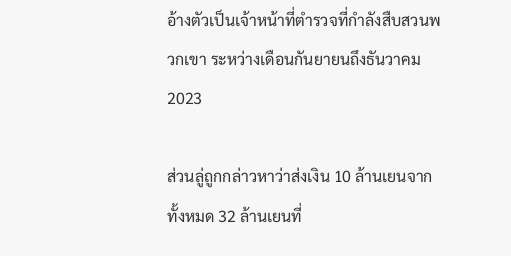อ้างตัวเป็นเจ้าหน้าที่ตำรวจที่กำลังสืบสวนพวกเขา ระหว่างเดือนกันยายนถึงธันวาคม 2023

ส่วนลู่ถูกกล่าวหาว่าส่งเงิน 10 ล้านเยนจากทั้งหมด 32 ล้านเยนที่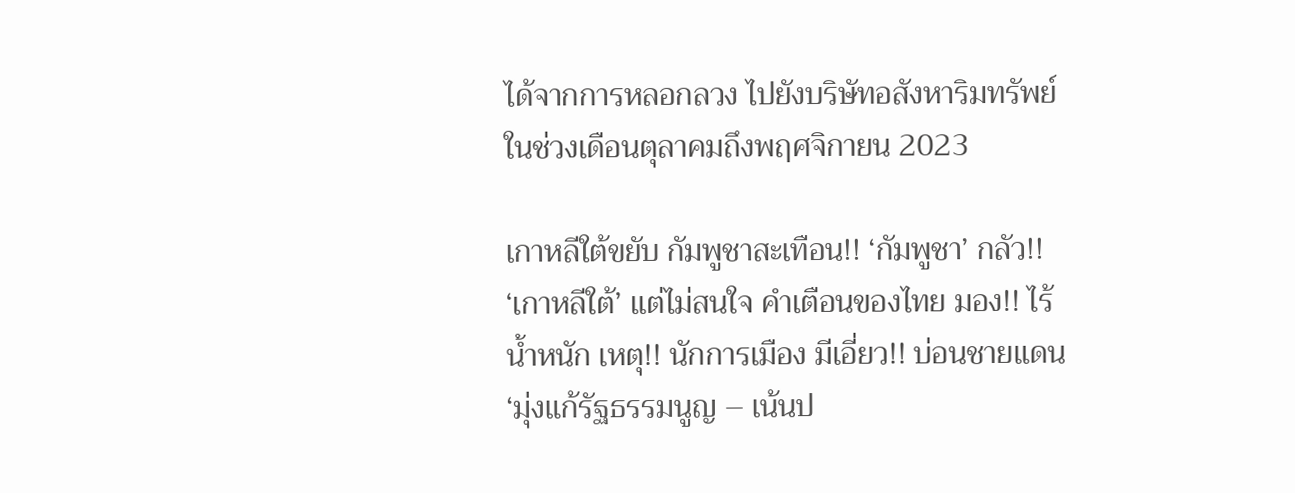ได้จากการหลอกลวง ไปยังบริษัทอสังหาริมทรัพย์ในช่วงเดือนตุลาคมถึงพฤศจิกายน 2023

เกาหลีใต้ขยับ กัมพูชาสะเทือน!! ‘กัมพูชา’ กลัว!! ‘เกาหลีใต้’ แต่ไม่สนใจ คำเตือนของไทย มอง!! ไร้น้ำหนัก เหตุ!! นักการเมือง มีเอี่ยว!! บ่อนชายแดน ‘มุ่งแก้รัฐธรรมนูญ – เน้นป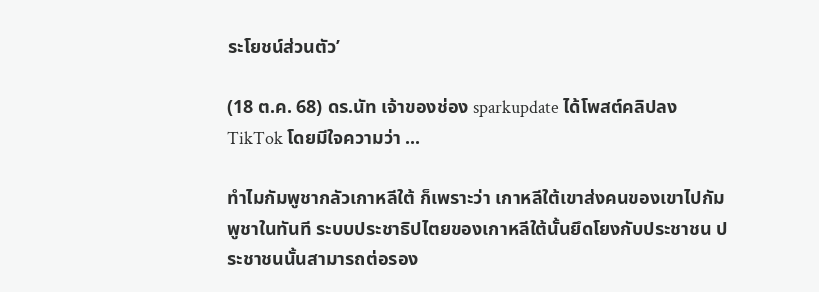ระโยชน์ส่วนตัว’

(18 ต.ค. 68) ดร.นัท เจ้าของช่อง sparkupdate ได้โพสต์คลิปลง TikTok โดยมีใจความว่า ...

ทำไมกัมพูชากลัวเกาหลีใต้ ก็เพราะว่า เกาหลีใต้เขาส่งคนของเขาไปกัมพูชาในทันที ระบบประชาธิปไตยของเกาหลีใต้นั้นยึดโยงกับประชาชน ประชาชนนั้นสามารถต่อรอง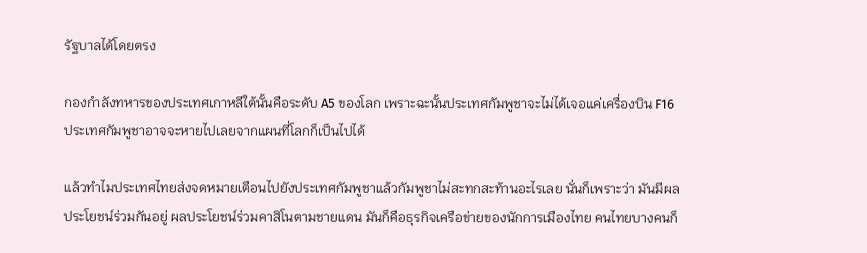รัฐบาลได้โดยตรง

กองกำลังทหารของประเทศเกาหลีใต้นั้นคือระดับ A5 ของโลก เพราะฉะนั้นประเทศกัมพูชาจะไม่ได้เจอแค่เครื่องบิน F16 ประเทศกัมพูชาอาจจะหายไปเลยจากแผนที่โลกก็เป็นไปได้

แล้วทำไมประเทศไทยส่งจดหมายเตือนไปยังประเทศกัมพูชาแล้วกัมพูชาไม่สะทกสะท้านอะไรเลย นั่นก็เพราะว่า มันมีผลประโยชน์ร่วมกันอยู่ ผลประโยชน์ร่วมคาสิโนตามชายแดน มันก็คือธุรกิจเครือข่ายของนักการเมืองไทย คนไทยบางคนก็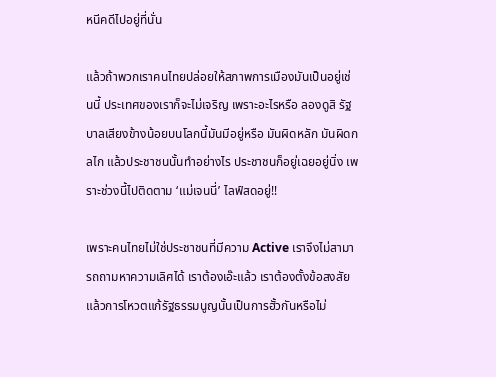หนีคดีไปอยู่ที่นั่น

แล้วถ้าพวกเราคนไทยปล่อยให้สภาพการเมืองมันเป็นอยู่เช่นนี้ ประเทศของเราก็จะไม่เจริญ เพราะอะไรหรือ ลองดูสิ รัฐบาลเสียงข้างน้อยบนโลกนี้มันมีอยู่หรือ มันผิดหลัก มันผิดกลไก แล้วประชาชนนั้นทำอย่างไร ประชาชนก็อยู่เฉยอยู่นิ่ง เพราะช่วงนี้ไปติดตาม ‘แม่เจนนี่’ ไลฟ์สดอยู่!!

เพราะคนไทยไม่ใช่ประชาชนที่มีความ Active เราจึงไม่สามารถถามหาความเลิศได้ เราต้องเอ๊ะแล้ว เราต้องตั้งข้อสงสัยแล้วการโหวตแก้รัฐธรรมนูญนั้นเป็นการฮั้วกันหรือไม่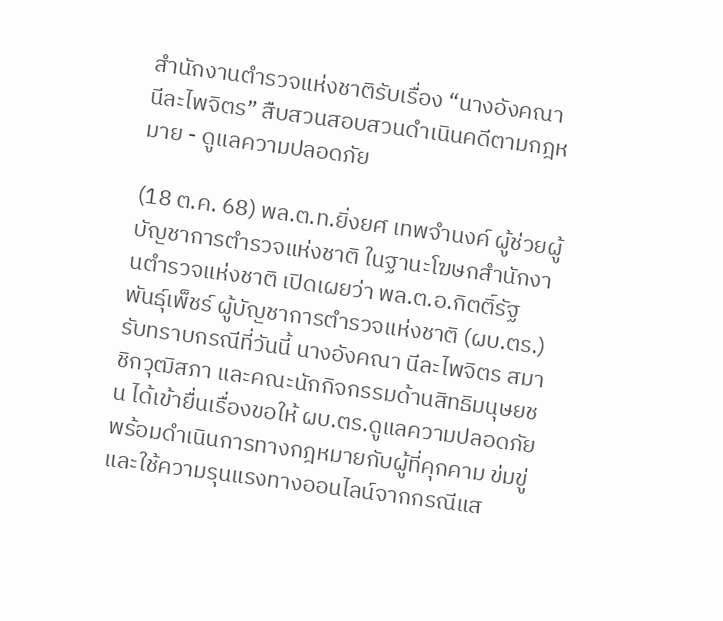สำนักงานตำรวจแห่งชาติรับเรื่อง “นางอังคณา นีละไพจิตร” สืบสวนสอบสวนดำเนินคดีตามกฎหมาย - ดูแลความปลอดภัย

(18 ต.ค. 68) พล.ต.ท.ยิ่งยศ เทพจำนงค์ ผู้ช่วยผู้บัญชาการตำรวจแห่งชาติ ในฐานะโฆษกสำนักงานตำรวจแห่งชาติ เปิดเผยว่า พล.ต.อ.กิตติ์รัฐ พันธุ์เพ็ชร์ ผู้บัญชาการตำรวจแห่งชาติ (ผบ.ตร.) รับทราบกรณีที่วันนี้ นางอังคณา นีละไพจิตร สมาชิกวุฒิสภา และคณะนักกิจกรรมด้านสิทธิมนุษยชน ได้เข้ายื่นเรื่องขอให้ ผบ.ตร.ดูแลความปลอดภัย พร้อมดำเนินการทางกฎหมายกับผู้ที่คุกคาม ข่มขู่ และใช้ความรุนแรงทางออนไลน์จากกรณีแส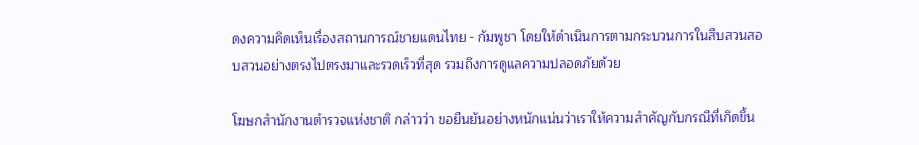ดงความคิดเห็นเรื่องสถานการณ์ชายแดนไทย - กัมพูชา โดยให้ดำเนินการตามกระบวนการในสืบสวนสอบสวนอย่างตรงไปตรงมาและรวดเร็วที่สุด รวมถึงการดูแลความปลอดภัยด้วย

โฆษกสำนักงานตำรวจแห่งชาติ กล่าวว่า ขอยืนยันอย่างหนักแน่นว่าเราให้ความสำคัญกับกรณีที่เกิดขึ้น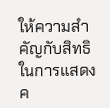ให้ความสำคัญกับสิทธิในการแสดงค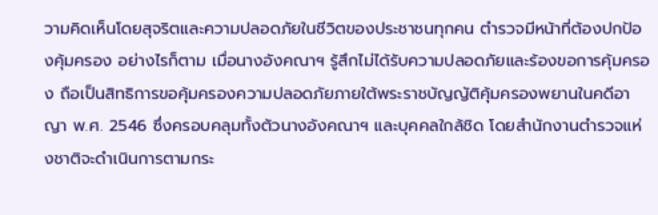วามคิดเห็นโดยสุจริตและความปลอดภัยในชีวิตของประชาชนทุกคน ตำรวจมีหน้าที่ต้องปกป้องคุ้มครอง อย่างไรก็ตาม เมื่อนางอังคณาฯ รู้สึกไม่ได้รับความปลอดภัยและร้องขอการคุ้มครอง ถือเป็นสิทธิการขอคุ้มครองความปลอดภัยภายใต้พระราชบัญญัติคุ้มครองพยานในคดีอาญา พ.ศ. 2546 ซึ่งครอบคลุมทั้งตัวนางอังคณาฯ และบุคคลใกล้ชิด โดยสำนักงานตำรวจแห่งชาติจะดำเนินการตามกระ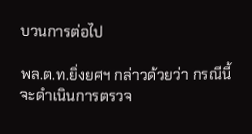บวนการต่อไป

พล.ต.ท.ยิ่งยศฯ กล่าวด้วยว่า กรณีนี้จะดำเนินการตรวจ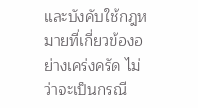และบังคับใช้กฎหมายที่เกี่ยวข้องอย่างเคร่งครัด ไม่ว่าจะเป็นกรณี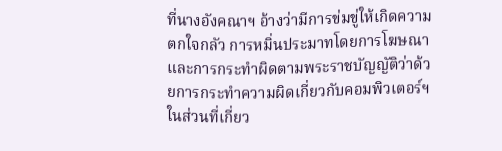ที่นางอังคณาฯ อ้างว่ามีการข่มขู่ให้เกิดความตกใจกลัว การหมิ่นประมาทโดยการโฆษณา และการกระทำผิดตามพระราชบัญญัติว่าด้วยการกระทำความผิดเกี่ยวกับคอมพิวเตอร์ฯ ในส่วนที่เกี่ยว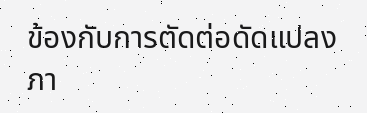ข้องกับการตัดต่อดัดแปลงภา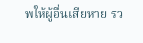พให้ผู้อื่นเสียหาย รว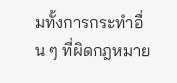มทั้งการกระทำอื่น ๆ ที่ผิดกฎหมาย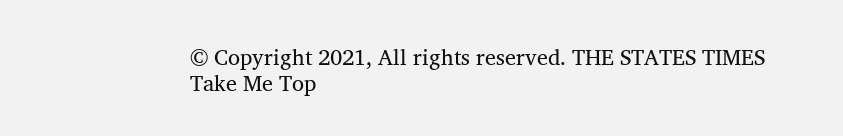© Copyright 2021, All rights reserved. THE STATES TIMES
Take Me Top